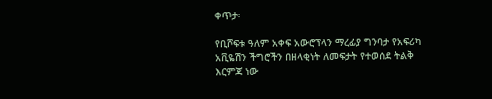ቀጥታ፡

የቢሾፍቱ ዓለም አቀፍ አውሮፕላን ማረፊያ ግንባታ የአፍሪካ አቪዬሽን ችግሮችን በዘላቂነት ለመፍታት የተወሰደ ትልቅ እርምጃ ነው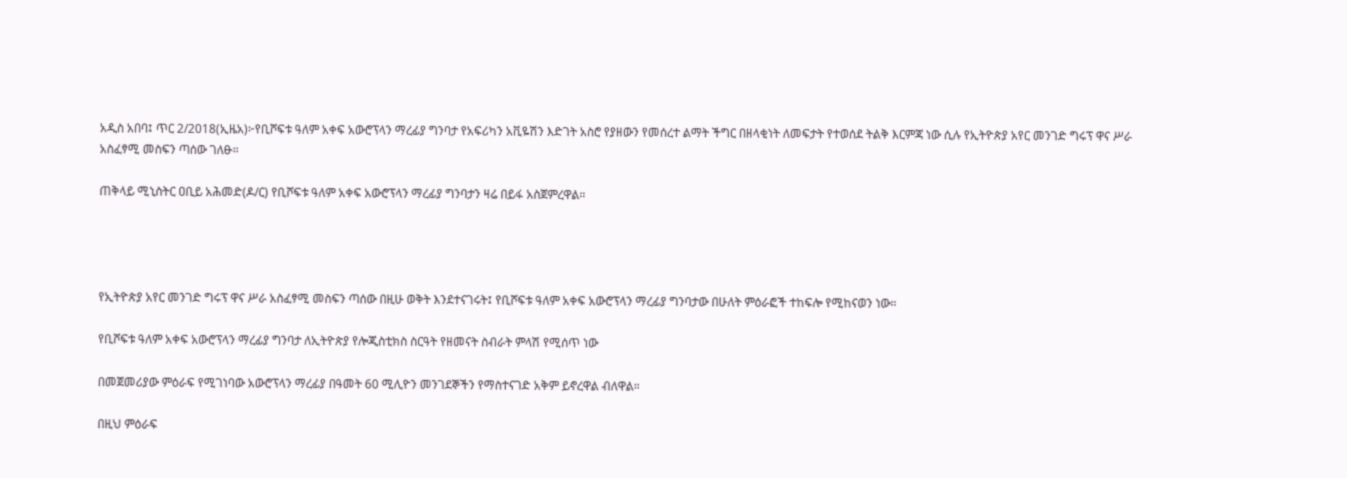አዲስ አበባ፤ ጥር 2/2018(ኢዜአ)፦የቢሾፍቱ ዓለም አቀፍ አውሮፕላን ማረፊያ ግንባታ የአፍሪካን አቪዬሽን እድገት አስሮ የያዘውን የመሰረተ ልማት ችግር በዘላቂነት ለመፍታት የተወሰደ ትልቅ እርምጃ ነው ሲሉ የኢትዮጵያ አየር መንገድ ግሩፕ ዋና ሥራ አስፈፃሚ መስፍን ጣሰው ገለፁ።

ጠቅላይ ሚኒስትር ዐቢይ አሕመድ(ዶ/ር) የቢሾፍቱ ዓለም አቀፍ አውሮፕላን ማረፊያ ግንባታን ዛሬ በይፋ አስጀምረዋል።




የኢትዮጵያ አየር መንገድ ግሩፕ ዋና ሥራ አስፈፃሚ መስፍን ጣሰው በዚሁ ወቅት እንደተናገሩት፤ የቢሾፍቱ ዓለም አቀፍ አውሮፕላን ማረፊያ ግንባታው በሁለት ምዕራፎች ተከፍሎ የሚከናወን ነው።

የቢሾፍቱ ዓለም አቀፍ አውሮፕላን ማረፊያ ግንባታ ለኢትዮጵያ የሎጂስቲክስ ስርዓት የዘመናት ስብራት ምላሽ የሚሰጥ ነው

በመጀመሪያው ምዕራፍ የሚገነባው አውሮፕላን ማረፊያ በዓመት 60 ሚሊዮን መንገደኞችን የማስተናገድ አቅም ይኖረዋል ብለዋል።

በዚህ ምዕራፍ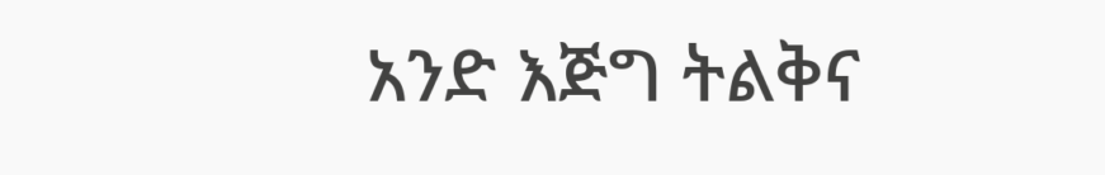አንድ እጅግ ትልቅና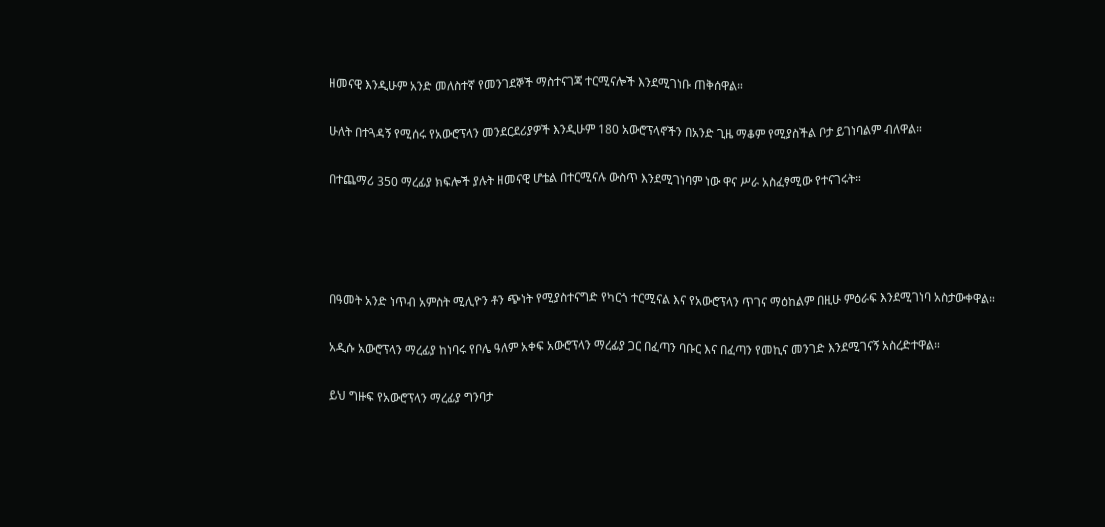ዘመናዊ እንዲሁም አንድ መለስተኛ የመንገደኞች ማስተናገጃ ተርሚናሎች እንደሚገነቡ ጠቅሰዋል።

ሁለት በተጓዳኝ የሚሰሩ የአውሮፕላን መንደርደሪያዎች እንዲሁም 180 አውሮፕላኖችን በአንድ ጊዜ ማቆም የሚያስችል ቦታ ይገነባልም ብለዋል።

በተጨማሪ 350 ማረፊያ ክፍሎች ያሉት ዘመናዊ ሆቴል በተርሚናሉ ውስጥ እንደሚገነባም ነው ዋና ሥራ አስፈፃሚው የተናገሩት።




በዓመት አንድ ነጥብ አምስት ሚሊዮን ቶን ጭነት የሚያስተናግድ የካርጎ ተርሚናል እና የአውሮፕላን ጥገና ማዕከልም በዚሁ ምዕራፍ እንደሚገነባ አስታውቀዋል።

አዲሱ አውሮፕላን ማረፊያ ከነባሩ የቦሌ ዓለም አቀፍ አውሮፕላን ማረፊያ ጋር በፈጣን ባቡር እና በፈጣን የመኪና መንገድ እንደሚገናኝ አስረድተዋል።

ይህ ግዙፍ የአውሮፕላን ማረፊያ ግንባታ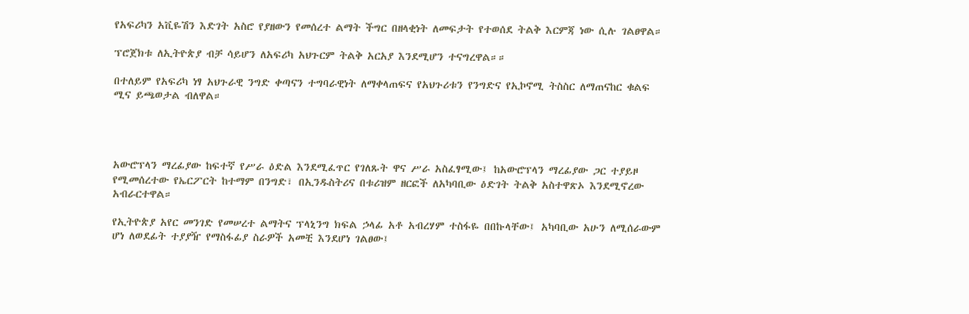የአፍሪካን አቪዬሽን እድገት አስሮ የያዘውን የመሰረተ ልማት ችግር በዘላቂነት ለመፍታት የተወሰደ ትልቅ እርምጃ ነው ሲሉ ገልፀዋል።

ፕሮጀክቱ ለኢትዮጵያ ብቻ ሳይሆን ለአፍሪካ አህጉርም ትልቅ አርአያ እንደሚሆን ተናግረዋል።።

በተለይም የአፍሪካ ነፃ አህጉራዊ ንግድ ቀጣናን ተግባራዊነት ለማቀላጠፍና የአህጉሪቱን የንግድና የኢኮኖሚ ትስስር ለማጠናከር ቁልፍ ሚና ይጫወታል ብለዋል።




አውሮፕላን ማረፊያው ከፍተኛ የሥራ ዕድል እንደሚፈጥር የገለጹት ዋና ሥራ አስፈፃሚው፤ ከአውሮፕላን ማረፊያው ጋር ተያይዞ የሚመሰረተው የኤርፖርት ከተማም በንግድ፣ በኢንዱስትሪና በቱሪዝም ዘርፎች ለአካባቢው ዕድገት ትልቅ አስተዋጽኦ እንደሚኖረው አብራርተዋል።

የኢትዮጵያ አየር መንገድ የመሠረተ ልማትና ፕላኒንግ ክፍል ኃላፊ አቶ አብረሃም ተስፋዬ በበኩላቸው፤ አካባቢው አሁን ለሚሰራውም ሆነ ለወደፊት ተያያዥ የማስፋፊያ ስራዎች አመቺ እንደሆነ ገልፀው፤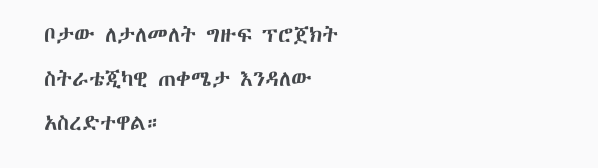ቦታው ለታለመለት ግዙፍ ፕሮጀክት ስትራቴጂካዊ ጠቀሜታ እንዳለው አስረድተዋል።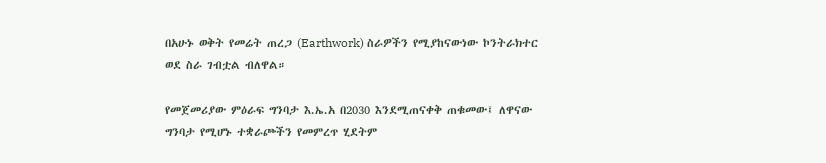በአሁኑ ወቅት የመሬት ጠረጋ (Earthwork) ስራዎችን የሚያከናውነው ኮንትራክተር ወደ ስራ ገብቷል ብለዋል።

የመጀመሪያው ምዕራፍ ግንባታ እ.ኤ.አ በ2030 እንደሚጠናቀቅ ጠቁመው፤ ለዋናው ግንባታ የሚሆኑ ተቋራጮችን የመምረጥ ሂደትም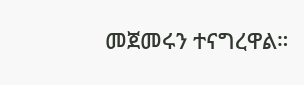መጀመሩን ተናግረዋል።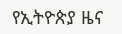የኢትዮጵያ ዜና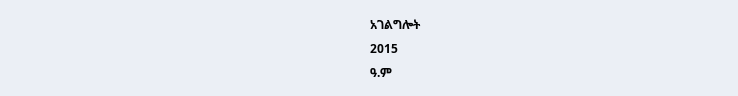አገልግሎት
2015
ዓ.ም